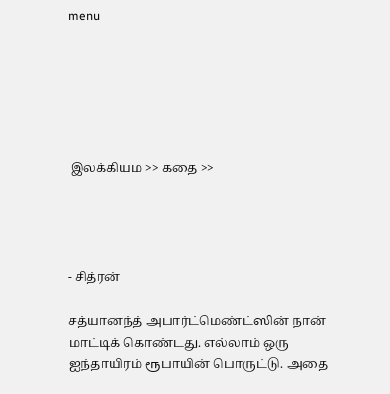menu






 இலக்கியம >> கதை >>




- சித்ரன்

சத்யானந்த் அபார்ட்மெண்ட்ஸின் நான் மாட்டிக் கொண்டது. எல்லாம் ஒரு ஐந்தாயிரம் ரூபாயின் பொருட்டு. அதை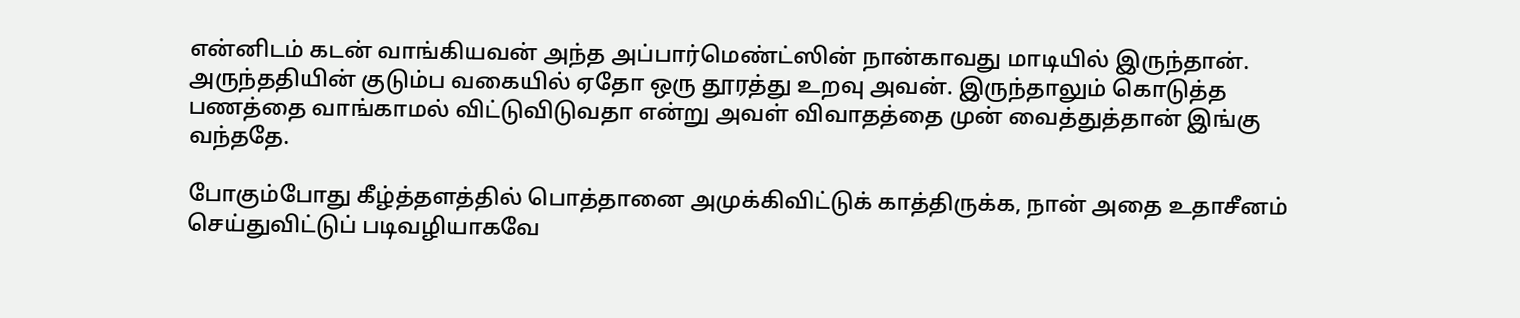என்னிடம் கடன் வாங்கியவன் அந்த அப்பார்மெண்ட்ஸின் நான்காவது மாடியில் இருந்தான். அருந்ததியின் குடும்ப வகையில் ஏதோ ஒரு தூரத்து உறவு அவன். இருந்தாலும் கொடுத்த பணத்தை வாங்காமல் விட்டுவிடுவதா என்று அவள் விவாதத்தை முன் வைத்துத்தான் இங்கு வந்ததே.

போகும்போது கீழ்த்தளத்தில் பொத்தானை அமுக்கிவிட்டுக் காத்திருக்க, நான் அதை உதாசீனம் செய்துவிட்டுப் படிவழியாகவே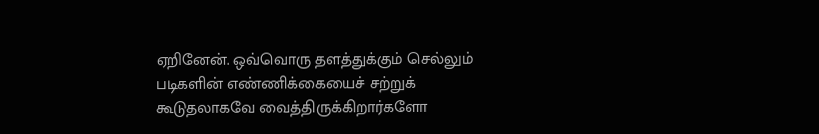ஏறினேன். ஒவ்வொரு தளத்துக்கும் செல்லும் படிகளின் எண்ணிக்கையைச் சற்றுக் கூடுதலாகவே வைத்திருக்கிறார்களோ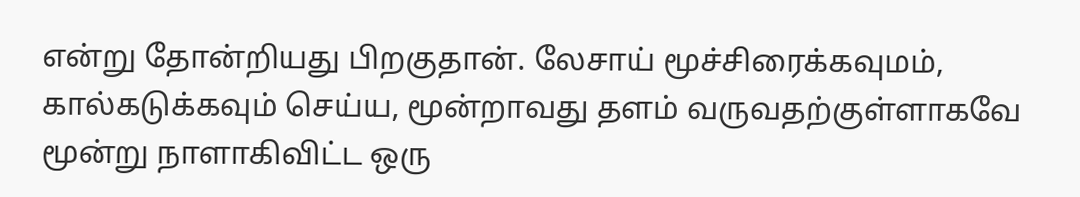என்று தோன்றியது பிறகுதான். லேசாய் மூச்சிரைக்கவுமம், கால்கடுக்கவும் செய்ய, மூன்றாவது தளம் வருவதற்குள்ளாகவே மூன்று நாளாகிவிட்ட ஒரு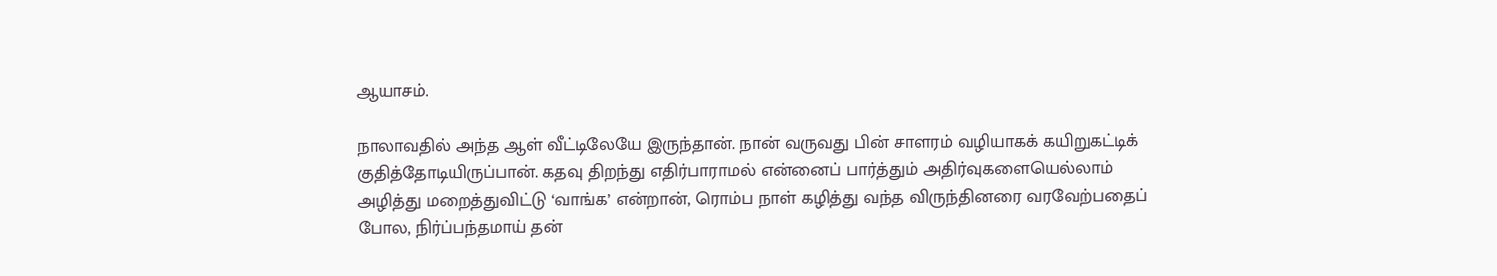ஆயாசம்.

நாலாவதில் அந்த ஆள் வீட்டிலேயே இருந்தான். நான் வருவது பின் சாளரம் வழியாகக் கயிறுகட்டிக் குதித்தோடியிருப்பான். கதவு திறந்து எதிர்பாராமல் என்னைப் பார்த்தும் அதிர்வுகளையெல்லாம் அழித்து மறைத்துவிட்டு ‘வாங்க’ என்றான், ரொம்ப நாள் கழித்து வந்த விருந்தினரை வரவேற்பதைப் போல, நிர்ப்பந்தமாய் தன்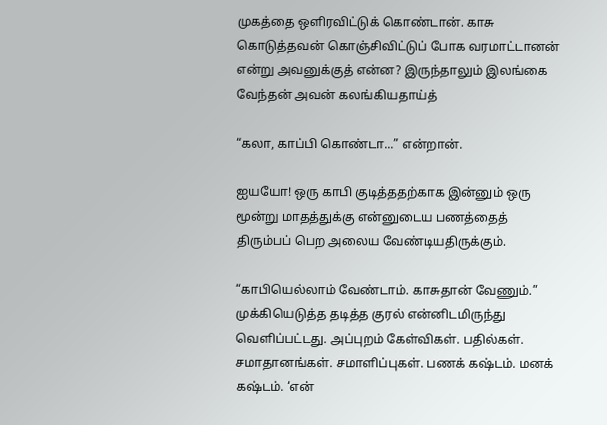முகத்தை ஒளிரவிட்டுக் கொண்டான். காசு கொடுத்தவன் கொஞ்சிவிட்டுப் போக வரமாட்டானன் என்று அவனுக்குத் என்ன? இருந்தாலும் இலங்கை வேந்தன் அவன் கலங்கியதாய்த்

“கலா, காப்பி கொண்டா...” என்றான்.

ஐயயோ! ஒரு காபி குடித்ததற்காக இன்னும் ஒரு மூன்று மாதத்துக்கு என்னுடைய பணத்தைத் திரும்பப் பெற அலைய வேண்டியதிருக்கும்.

“காபியெல்லாம் வேண்டாம். காசுதான் வேணும்.” முக்கியெடுத்த தடித்த குரல் என்னிடமிருந்து வெளிப்பட்டது. அப்புறம் கேள்விகள். பதில்கள். சமாதானங்கள். சமாளிப்புகள். பணக் கஷ்டம். மனக் கஷ்டம். ‘என்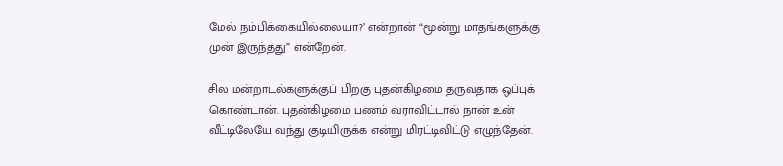மேல் நம்பிக்கையில்லையா?’ என்றான் “மூன்று மாதங்களுக்கு முன் இருந்தது” என்றேன்.

சில மன்றாடல்களுக்குப் பிறகு புதன்கிழமை தருவதாக ஒப்புக் கொண்டான். புதன்கிழமை பணம் வராவிட்டால் நான் உன் வீட்டிலேயே வந்து குடியிருக்க என்று மிரட்டிவிட்டு எழுந்தேன்.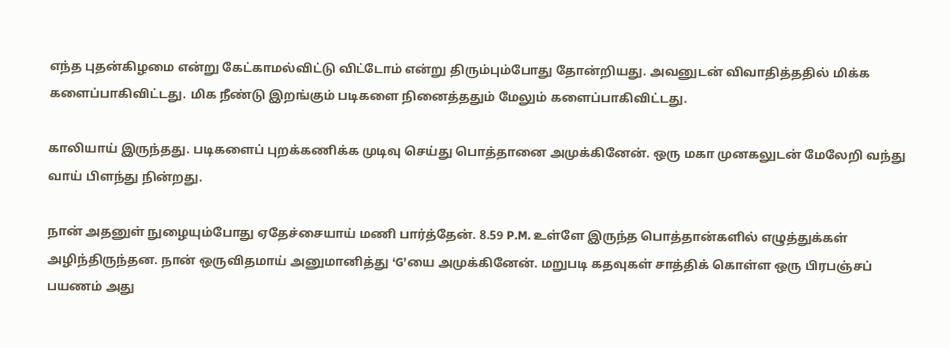எந்த புதன்கிழமை என்று கேட்காமல்விட்டு விட்டோம் என்று திரும்பும்போது தோன்றியது. அவனுடன் விவாதித்ததில் மிக்க களைப்பாகிவிட்டது. மிக நீண்டு இறங்கும் படிகளை நினைத்ததும் மேலும் களைப்பாகிவிட்டது.

காலியாய் இருந்தது. படிகளைப் புறக்கணிக்க முடிவு செய்து பொத்தானை அமுக்கினேன். ஒரு மகா முனகலுடன் மேலேறி வந்து வாய் பிளந்து நின்றது.

நான் அதனுள் நுழையும்போது ஏதேச்சையாய் மணி பார்த்தேன். 8.59 P.M. உள்ளே இருந்த பொத்தான்களில் எழுத்துக்கள் அழிந்திருந்தன. நான் ஒருவிதமாய் அனுமானித்து ‘G’யை அமுக்கினேன். மறுபடி கதவுகள் சாத்திக் கொள்ள ஒரு பிரபஞ்சப் பயணம் அது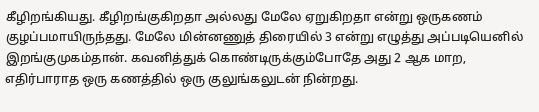கீழிறங்கியது. கீழிறங்குகிறதா அல்லது மேலே ஏறுகிறதா என்று ஒருகணம் குழப்பமாயிருந்தது. மேலே மின்னணுத் திரையில் 3 என்று எழுத்து அப்படியெனில் இறங்குமுகம்தான். கவனித்துக் கொண்டிருக்கும்போதே அது 2 ஆக மாற, எதிர்பாராத ஒரு கணத்தில் ஒரு குலுங்கலுடன் நின்றது.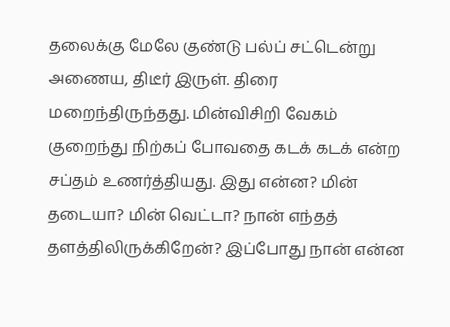தலைக்கு மேலே குண்டு பல்ப் சட்டென்று அணைய, திடீர் இருள். திரை மறைந்திருந்தது. மின்விசிறி வேகம் குறைந்து நிற்கப் போவதை கடக் கடக் என்ற சப்தம் உணர்த்தியது. இது என்ன? மின் தடையா? மின் வெட்டா? நான் எந்தத் தளத்திலிருக்கிறேன்? இப்போது நான் என்ன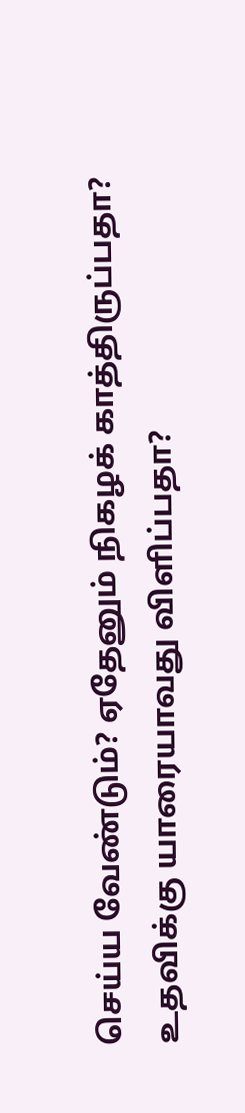செய்ய வேண்டும்? ஏதேனும் நிகழக் காத்திருப்பதா? உதவிக்கு யாரையாவது விளிப்பதா?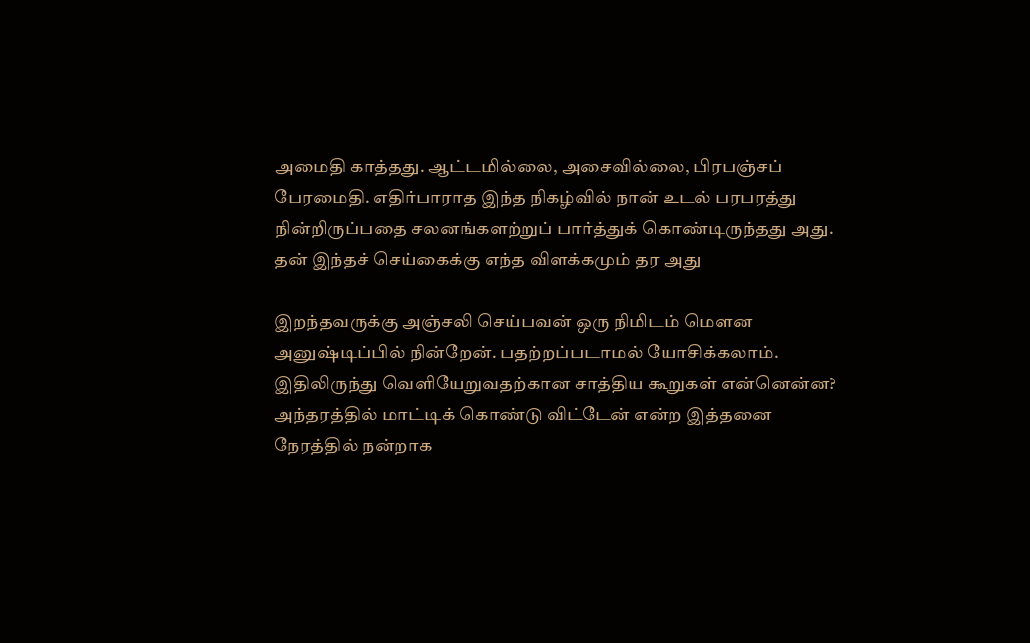அமைதி காத்தது. ஆட்டமில்லை, அசைவில்லை, பிரபஞ்சப் பேரமைதி. எதிர்பாராத இந்த நிகழ்வில் நான் உடல் பரபரத்து நின்றிருப்பதை சலனங்களற்றுப் பார்த்துக் கொண்டிருந்தது அது. தன் இந்தச் செய்கைக்கு எந்த விளக்கமும் தர அது

இறந்தவருக்கு அஞ்சலி செய்பவன் ஒரு நிமிடம் மெளன அனுஷ்டிப்பில் நின்றேன். பதற்றப்படாமல் யோசிக்கலாம். இதிலிருந்து வெளியேறுவதற்கான சாத்திய கூறுகள் என்னென்ன? அந்தரத்தில் மாட்டிக் கொண்டு விட்டேன் என்ற இத்தனை நேரத்தில் நன்றாக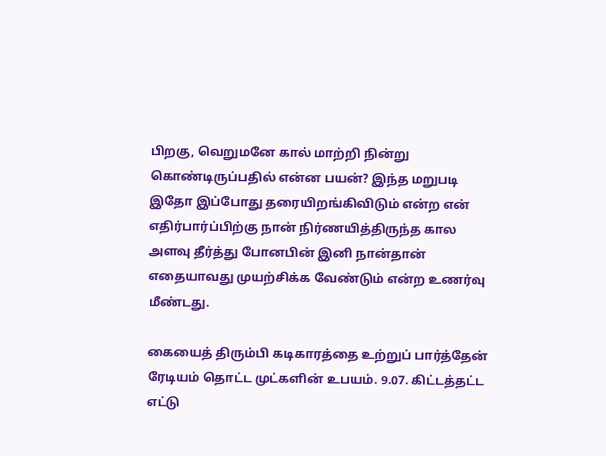பிறகு, வெறுமனே கால் மாற்றி நின்று கொண்டிருப்பதில் என்ன பயன்? இந்த மறுபடி இதோ இப்போது தரையிறங்கிவிடும் என்ற என் எதிர்பார்ப்பிற்கு நான் நிர்ணயித்திருந்த கால அளவு தீர்த்து போனபின் இனி நான்தான் எதையாவது முயற்சிக்க வேண்டும் என்ற உணர்வு மீண்டது.

கையைத் திரும்பி கடிகாரத்தை உற்றுப் பார்த்தேன் ரேடியம் தொட்ட முட்களின் உபயம். 9.07. கிட்டத்தட்ட எட்டு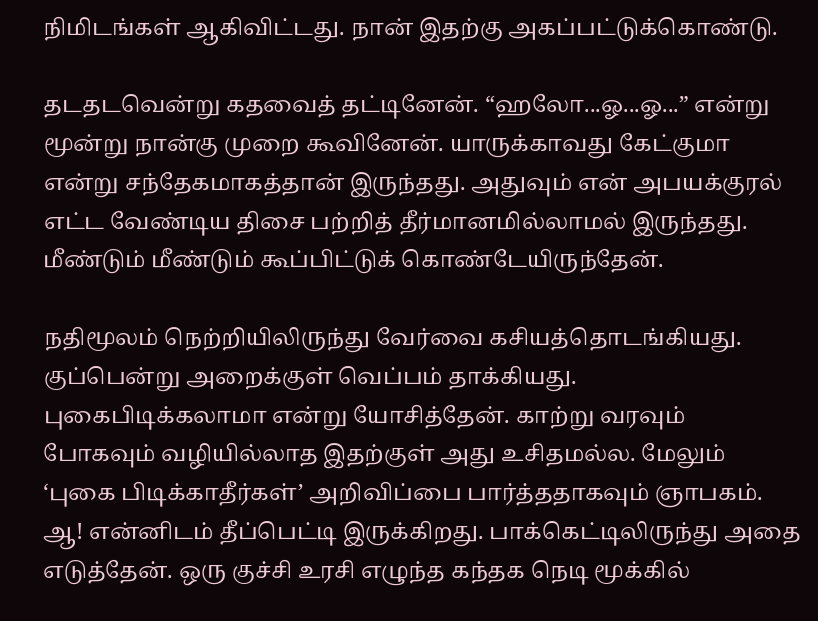நிமிடங்கள் ஆகிவிட்டது. நான் இதற்கு அகப்பட்டுக்கொண்டு.

தடதடவென்று கதவைத் தட்டினேன். “ஹலோ...ஓ...ஓ...” என்று மூன்று நான்கு முறை கூவினேன். யாருக்காவது கேட்குமா என்று சந்தேகமாகத்தான் இருந்தது. அதுவும் என் அபயக்குரல் எட்ட வேண்டிய திசை பற்றித் தீர்மானமில்லாமல் இருந்தது. மீண்டும் மீண்டும் கூப்பிட்டுக் கொண்டேயிருந்தேன்.

நதிமூலம் நெற்றியிலிருந்து வேர்வை கசியத்தொடங்கியது. குப்பென்று அறைக்குள் வெப்பம் தாக்கியது. புகைபிடிக்கலாமா என்று யோசித்தேன். காற்று வரவும் போகவும் வழியில்லாத இதற்குள் அது உசிதமல்ல. மேலும் ‘புகை பிடிக்காதீர்கள்’ அறிவிப்பை பார்த்ததாகவும் ஞாபகம். ஆ! என்னிடம் தீப்பெட்டி இருக்கிறது. பாக்கெட்டிலிருந்து அதை எடுத்தேன். ஒரு குச்சி உரசி எழுந்த கந்தக நெடி மூக்கில்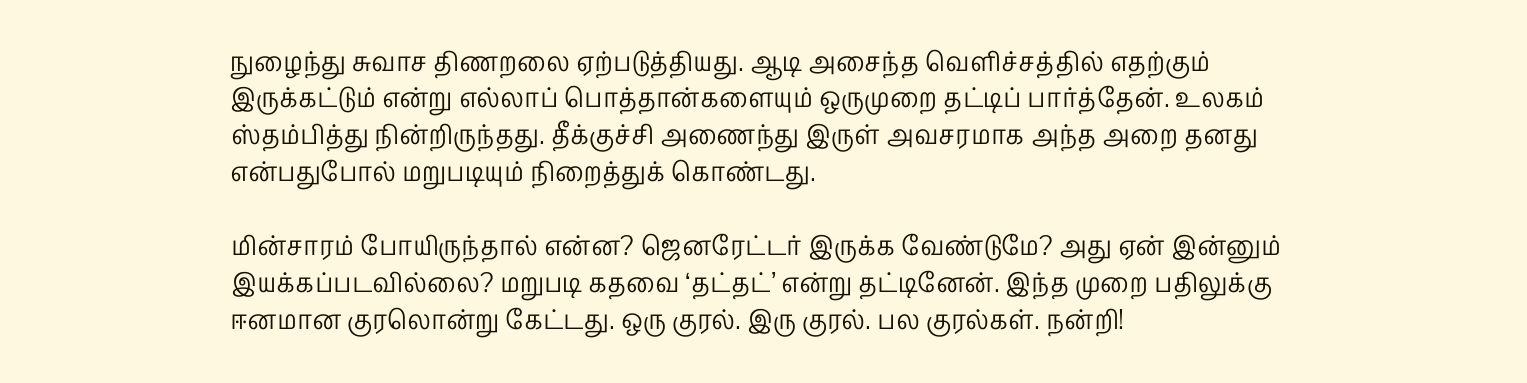நுழைந்து சுவாச திணறலை ஏற்படுத்தியது. ஆடி அசைந்த வெளிச்சத்தில் எதற்கும் இருக்கட்டும் என்று எல்லாப் பொத்தான்களையும் ஒருமுறை தட்டிப் பார்த்தேன். உலகம் ஸ்தம்பித்து நின்றிருந்தது. தீக்குச்சி அணைந்து இருள் அவசரமாக அந்த அறை தனது என்பதுபோல் மறுபடியும் நிறைத்துக் கொண்டது.

மின்சாரம் போயிருந்தால் என்ன? ஜெனரேட்டர் இருக்க வேண்டுமே? அது ஏன் இன்னும் இயக்கப்படவில்லை? மறுபடி கதவை ‘தட்தட்’ என்று தட்டினேன். இந்த முறை பதிலுக்கு ஈனமான குரலொன்று கேட்டது. ஒரு குரல். இரு குரல். பல குரல்கள். நன்றி!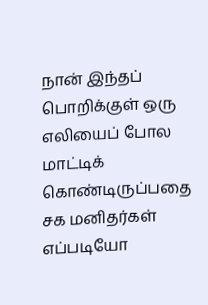நான் இந்தப் பொறிக்குள் ஒரு எலியைப் போல மாட்டிக் கொண்டிருப்பதை சக மனிதர்கள் எப்படியோ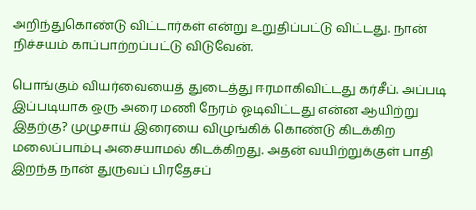அறிந்துகொண்டு விட்டார்கள் என்று உறுதிப்பட்டு விட்டது. நான் நிச்சயம் காப்பாற்றப்பட்டு விடுவேன்.

பொங்கும் வியர்வையைத் துடைத்து ஈரமாகிவிட்டது கர்சீப். அப்படி இப்படியாக ஒரு அரை மணி நேரம் ஓடிவிட்டது என்ன ஆயிற்று இதற்கு? முழுசாய் இரையை விழுங்கிக் கொண்டு கிடக்கிற மலைப்பாம்பு அசையாமல் கிடக்கிறது. அதன் வயிற்றுக்குள் பாதி இறந்த நான் துருவப் பிரதேசப்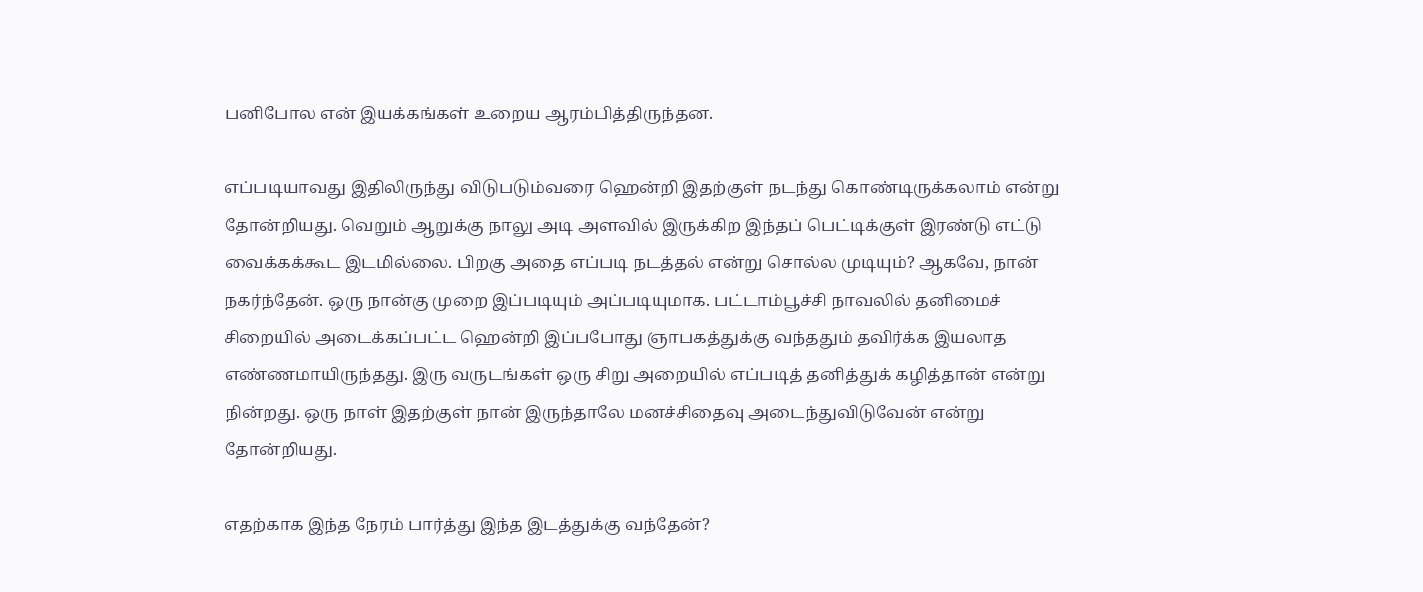பனிபோல என் இயக்கங்கள் உறைய ஆரம்பித்திருந்தன.

எப்படியாவது இதிலிருந்து விடுபடும்வரை ஹென்றி இதற்குள் நடந்து கொண்டிருக்கலாம் என்று தோன்றியது. வெறும் ஆறுக்கு நாலு அடி அளவில் இருக்கிற இந்தப் பெட்டிக்குள் இரண்டு எட்டு வைக்கக்கூட இடமில்லை. பிறகு அதை எப்படி நடத்தல் என்று சொல்ல முடியும்? ஆகவே, நான் நகர்ந்தேன். ஒரு நான்கு முறை இப்படியும் அப்படியுமாக. பட்டாம்பூச்சி நாவலில் தனிமைச் சிறையில் அடைக்கப்பட்ட ஹென்றி இப்பபோது ஞாபகத்துக்கு வந்ததும் தவிர்க்க இயலாத எண்ணமாயிருந்தது. இரு வருடங்கள் ஒரு சிறு அறையில் எப்படித் தனித்துக் கழித்தான் என்று நின்றது. ஒரு நாள் இதற்குள் நான் இருந்தாலே மனச்சிதைவு அடைந்துவிடுவேன் என்று தோன்றியது.

எதற்காக இந்த நேரம் பார்த்து இந்த இடத்துக்கு வந்தேன்?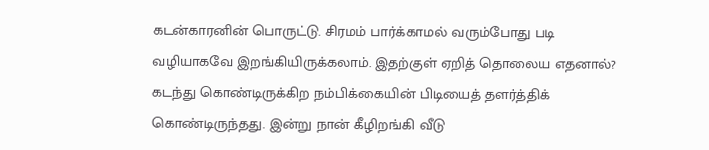கடன்காரனின் பொருட்டு. சிரமம் பார்க்காமல் வரும்போது படி வழியாகவே இறங்கியிருக்கலாம். இதற்குள் ஏறித் தொலைய எதனால்? கடந்து கொண்டிருக்கிற நம்பிக்கையின் பிடியைத் தளர்த்திக் கொண்டிருந்தது. இன்று நான் கீழிறங்கி வீடு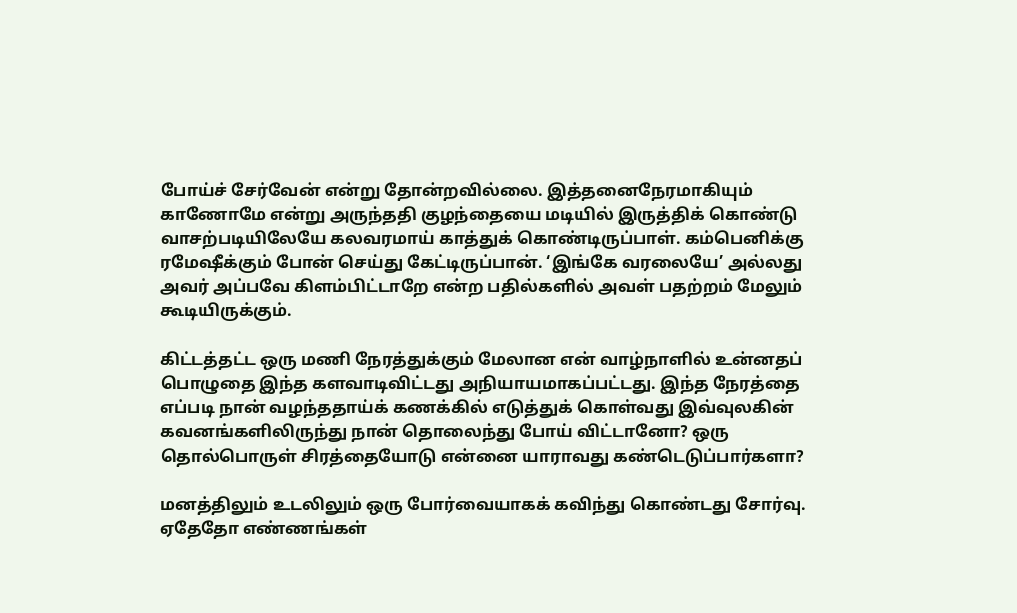போய்ச் சேர்வேன் என்று தோன்றவில்லை. இத்தனைநேரமாகியும் காணோமே என்று அருந்ததி குழந்தையை மடியில் இருத்திக் கொண்டு வாசற்படியிலேயே கலவரமாய் காத்துக் கொண்டிருப்பாள். கம்பெனிக்கு ரமேஷீக்கும் போன் செய்து கேட்டிருப்பான். ‘இங்கே வரலையே’ அல்லது அவர் அப்பவே கிளம்பிட்டாறே என்ற பதில்களில் அவள் பதற்றம் மேலும் கூடியிருக்கும்.

கிட்டத்தட்ட ஒரு மணி நேரத்துக்கும் மேலான என் வாழ்நாளில் உன்னதப் பொழுதை இந்த களவாடிவிட்டது அநியாயமாகப்பட்டது. இந்த நேரத்தை எப்படி நான் வழந்ததாய்க் கணக்கில் எடுத்துக் கொள்வது இவ்வுலகின் கவனங்களிலிருந்து நான் தொலைந்து போய் விட்டானோ? ஒரு தொல்பொருள் சிரத்தையோடு என்னை யாராவது கண்டெடுப்பார்களா?

மனத்திலும் உடலிலும் ஒரு போர்வையாகக் கவிந்து கொண்டது சோர்வு. ஏதேதோ எண்ணங்கள்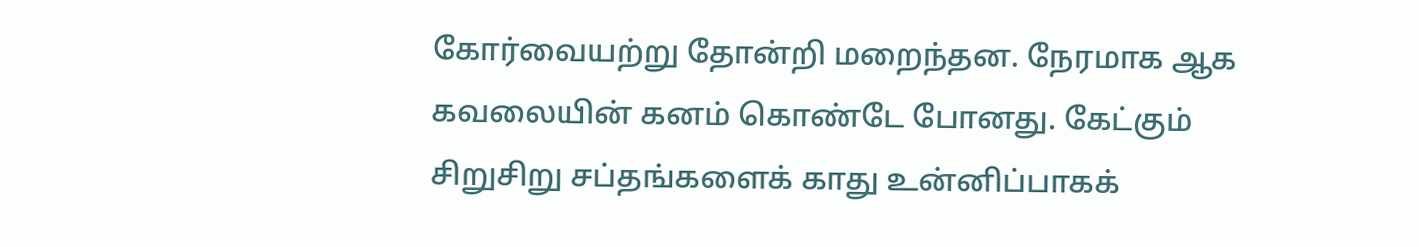கோர்வையற்று தோன்றி மறைந்தன. நேரமாக ஆக கவலையின் கனம் கொண்டே போனது. கேட்கும் சிறுசிறு சப்தங்களைக் காது உன்னிப்பாகக்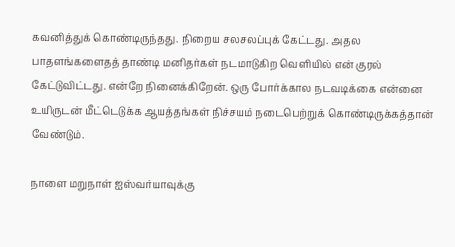கவனித்துக் கொண்டிருந்தது. நிறைய சலசலப்புக் கேட்டது. அதல பாதளங்களைதத் தாண்டி மனிதர்கள் நடமாடுகிற வெளியில் என் குரல் கேட்டுவிட்டது. என்றே நினைக்கிறேன். ஒரு போர்க்கால நடவடிக்கை என்னை உயிருடன் மீட்டெடுக்க ஆயத்தங்கள் நிச்சயம் நடைபெற்றுக் கொண்டிருக்கத்தான் வேண்டும்.

நாளை மறுநாள் ஐஸ்வர்யாவுக்கு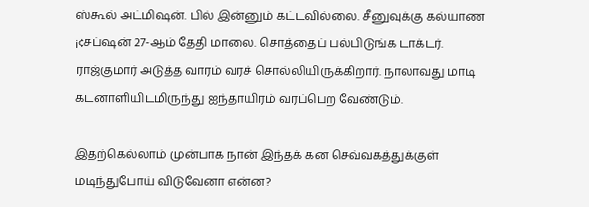ஸ்கூல் அட்மிஷன். பில் இன்னும் கட்டவில்லை. சீனுவுக்கு கல்யாண ¡¢சப்ஷன் 27-ஆம் தேதி மாலை. சொத்தைப் பல்பிடுங்க டாக்டர். ராஜ்குமார் அடுத்த வாரம் வரச் சொல்லியிருக்கிறார். நாலாவது மாடி கடனாளியிடமிருந்து ஐந்தாயிரம் வரப்பெற வேண்டும்.

இதற்கெல்லாம் முன்பாக நான் இந்தக் கன செவ்வகத்துக்குள் மடிந்துபோய் விடுவேனா என்ன?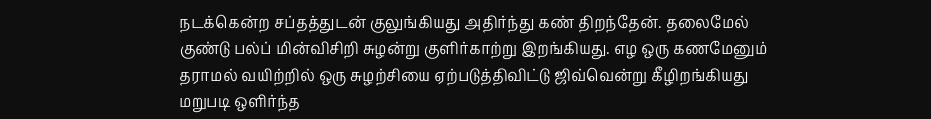நடக்கென்ற சப்தத்துடன் குலுங்கியது அதிர்ந்து கண் திறந்தேன். தலைமேல் குண்டு பல்ப் மின்விசிறி சுழன்று குளிர்காற்று இறங்கியது. எழ ஒரு கணமேனும் தராமல் வயிற்றில் ஒரு சுழற்சியை ஏற்படுத்திவிட்டு ஜிவ்வென்று கீழிறங்கியது மறுபடி ஒளிர்ந்த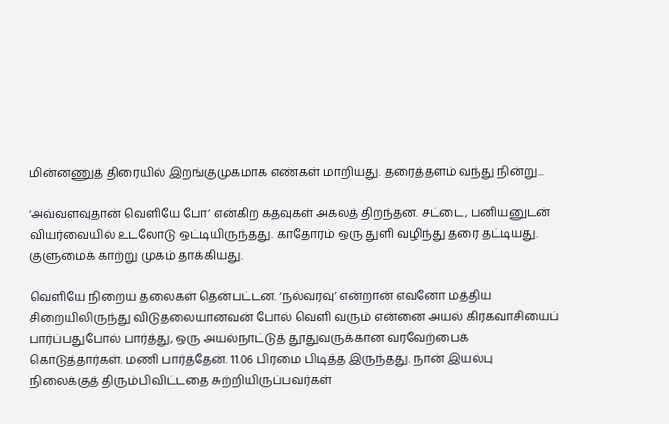மின்னணுத் திரையில் இறங்குமுகமாக எண்கள் மாறியது. தரைத்தளம் வந்து நின்று...

‘அவ்வளவுதான் வெளியே போ’ என்கிற கதவுகள் அகலத் திறந்தன. சட்டை, பனியனுடன் வியர்வையில் உடலோடு ஒட்டியிருந்தது. காதோரம் ஒரு துளி வழிந்து தரை தட்டியது. குளுமைக் காற்று முகம் தாக்கியது.

வெளியே நிறைய தலைகள் தென்பட்டன. ‘நல்வரவு’ என்றான் எவனோ மத்திய சிறையிலிருந்து விடுதலையானவன் போல் வெளி வரும் என்னை அயல் கிரகவாசியைப் பார்ப்பதுபோல் பார்த்து, ஒரு அயல்நாட்டுத் தூதுவருக்கான வரவேற்பைக் கொடுத்தார்கள். மணி பார்த்தேன். 11.06 பிரமை பிடித்த இருந்தது. நான் இயல்பு நிலைக்குத் திரும்பிவிட்டதை சுற்றியிருப்பவர்கள்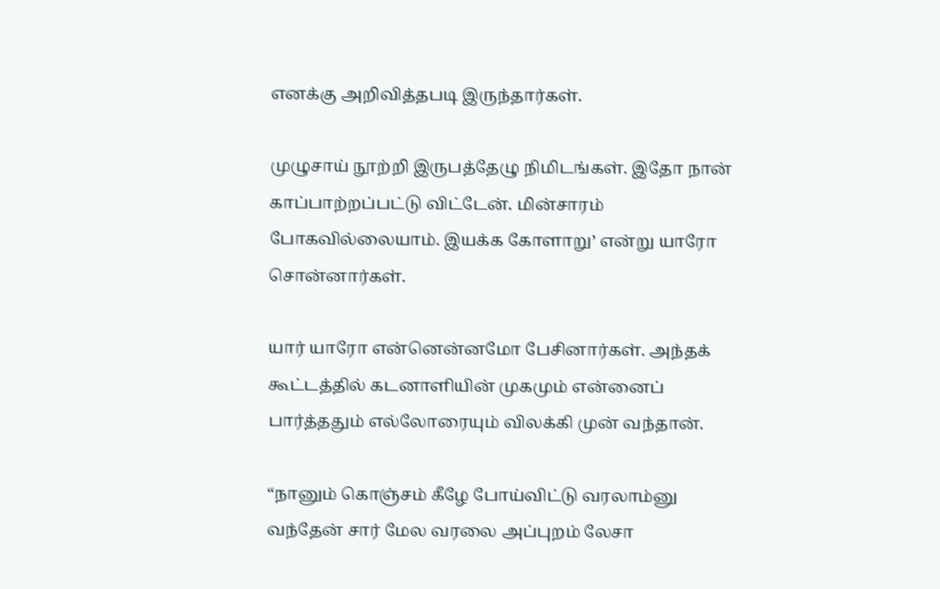எனக்கு அறிவித்தபடி இருந்தார்கள்.

முழுசாய் நூற்றி இருபத்தேழு நிமிடங்கள். இதோ நான் காப்பாற்றப்பட்டு விட்டேன். மின்சாரம் போகவில்லையாம். இயக்க கோளாறு’ என்று யாரோ சொன்னார்கள்.

யார் யாரோ என்னென்னமோ பேசினார்கள். அந்தக் கூட்டத்தில் கடனாளியின் முகமும் என்னைப் பார்த்ததும் எல்லோரையும் விலக்கி முன் வந்தான்.

“நானும் கொஞ்சம் கீழே போய்விட்டு வரலாம்னு வந்தேன் சார் மேல வரலை அப்புறம் லேசா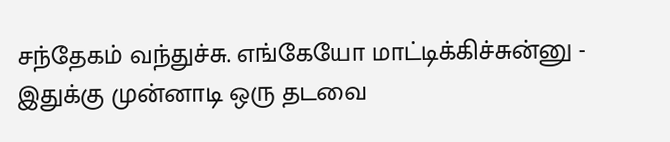சந்தேகம் வந்துச்சு. எங்கேயோ மாட்டிக்கிச்சுன்னு - இதுக்கு முன்னாடி ஒரு தடவை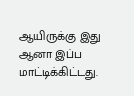ஆயிருக்கு இது ஆனா இப்ப மாட்டிக்கிட்டது.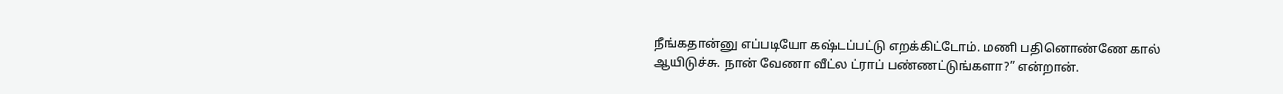நீங்கதான்னு எப்படியோ கஷ்டப்பட்டு எறக்கிட்டோம். மணி பதினொண்ணே கால் ஆயிடுச்சு. நான் வேணா வீட்ல ட்ராப் பண்ணட்டுங்களா?” என்றான்.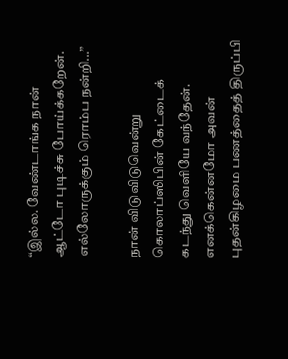“இல்ல. வேண்டாங்க நான் ஆட்டோ புடிச்சு போய்க்கறேன். எல்லோருக்கும் ரொம்ப நன்றி...”

நான் விடுவிடுவென்று கொலாப்ஸிபின் கேட்டைக் கடந்து வெளியே வந்தேன். எனக்கென்னமோ அவன் புதன்கிழமை பணத்தைத் திருப்பி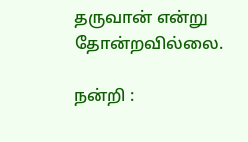தருவான் என்று தோன்றவில்லை.

நன்றி :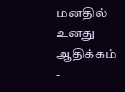மனதில் உனது ஆதிக்கம் -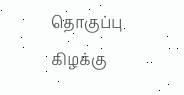தொகுப்பு கிழக்கு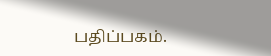பதிப்பகம்.